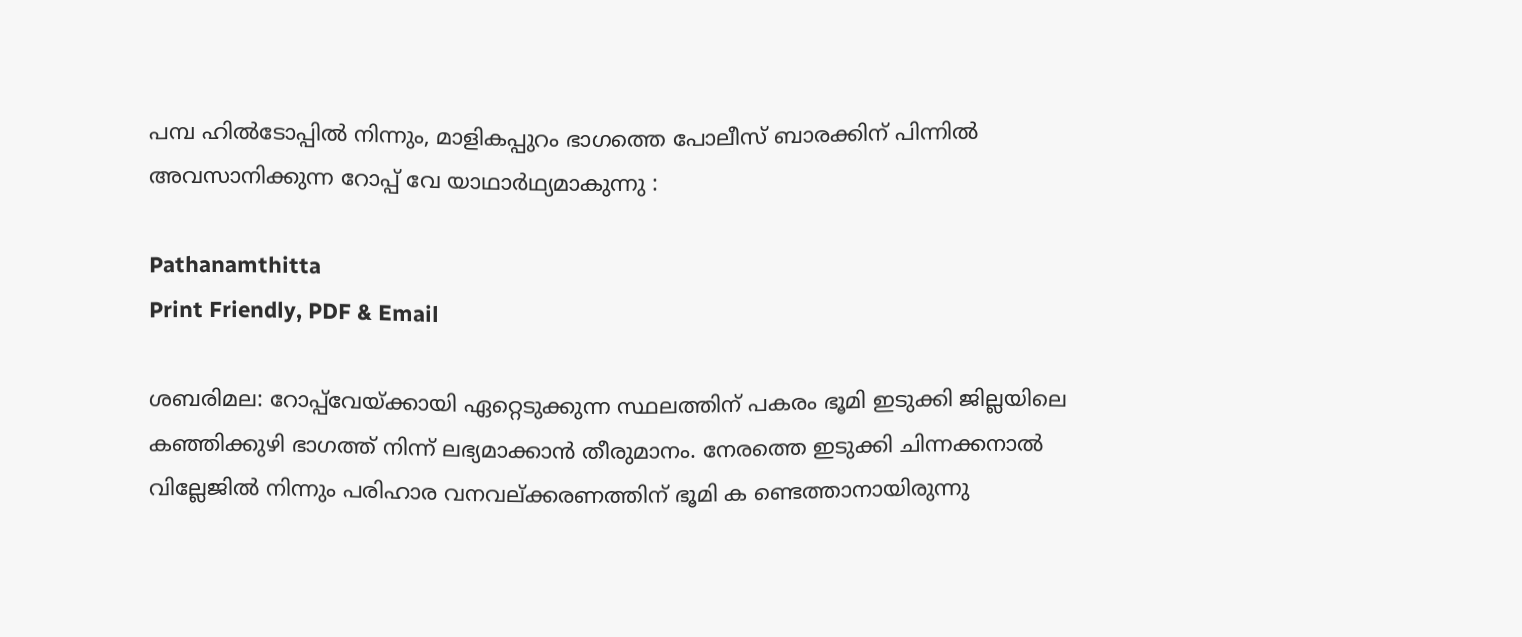പമ്പ ഹിൽടോപ്പിൽ നിന്നും, മാളികപ്പുറം ഭാഗത്തെ പോലീസ് ബാരക്കിന് പിന്നിൽ അവസാനിക്കുന്ന റോപ്പ് ‌വേ യാഥാർഥ്യമാകുന്നു :

Pathanamthitta
Print Friendly, PDF & Email

ശബരിമല: റോപ്പ്‌വേയ്ക്കായി ഏറ്റെടുക്കുന്ന സ്ഥലത്തിന് പകരം ഭൂമി ഇടുക്കി ജില്ലയിലെ കഞ്ഞിക്കുഴി ഭാഗത്ത് നിന്ന് ലഭ്യമാക്കാൻ തീരുമാനം. നേരത്തെ ഇടുക്കി ചിന്നക്കനാൽ വില്ലേജിൽ നിന്നും പരിഹാര വനവല്ക്കരണത്തിന് ഭൂമി ക ണ്ടെത്താനായിരുന്നു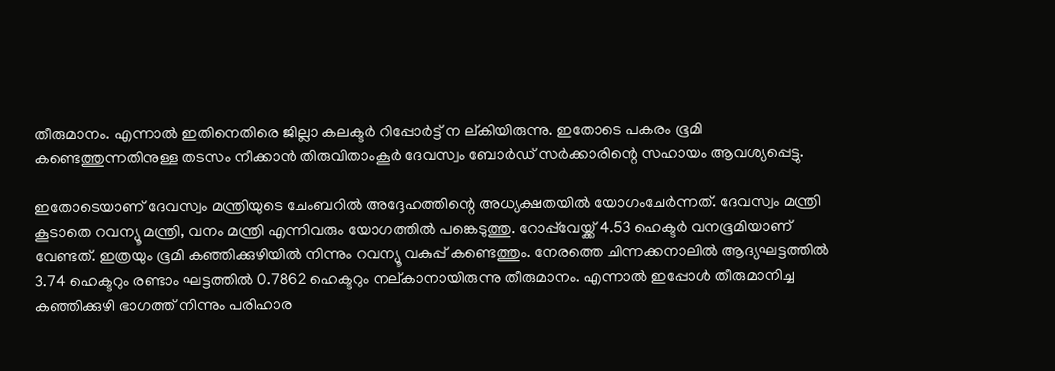തീരുമാനം. എന്നാൽ ഇതിനെതിരെ ജില്ലാ കലക്ടർ റിപ്പോർട്ട് ന ല്കിയിരുന്നു. ഇതോടെ പകരം ഭൂമി കണ്ടെത്തുന്നതിനുള്ള തടസം നീക്കാൻ തിരുവിതാംകൂർ ദേവസ്വം ബോർഡ് സർക്കാരിന്റെ സഹായം ആവശ്യപ്പെട്ടു.

ഇതോടെയാണ് ദേവസ്വം മന്ത്രിയുടെ ചേംബറിൽ അദ്ദേഹത്തിന്റെ അധ്യക്ഷതയിൽ യോഗംചേർന്നത്. ദേവസ്വം മന്ത്രി കൂടാതെ റവന്യൂ മന്ത്രി, വനം മന്ത്രി എന്നിവരും യോഗത്തിൽ പങ്കെടുത്തു. റോപ്പ്‌വേയ്ക്ക് 4.53 ഹെക്ടർ വനഭൂമിയാണ് വേണ്ടത്. ഇത്രയും ഭൂമി കഞ്ഞിക്കുഴിയിൽ നിന്നും റവന്യൂ വകുപ്പ് കണ്ടെത്തും. നേരത്തെ ചിന്നക്കനാലിൽ ആദ്യഘട്ടത്തിൽ 3.74 ഹെക്ടറും രണ്ടാം ഘട്ടത്തിൽ 0.7862 ഹെക്ടറും നല്കാനായിരുന്നു തീരുമാനം. എന്നാൽ ഇപ്പോൾ തീരുമാനിച്ച കഞ്ഞിക്കുഴി ഭാഗത്ത് നിന്നും പരിഹാര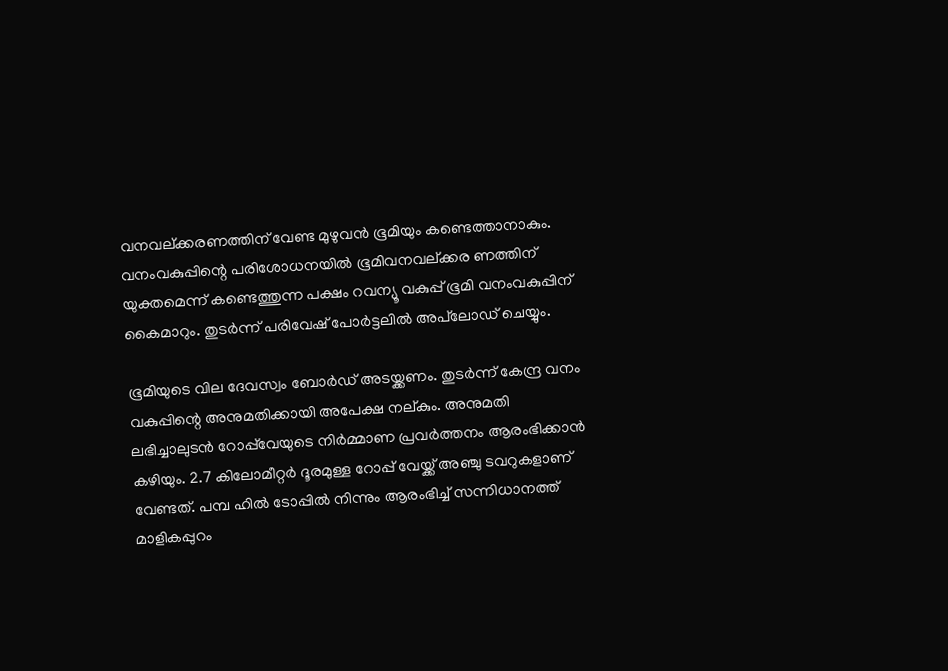വനവല്ക്കരണത്തിന് വേണ്ട മുഴുവൻ ഭൂമിയും കണ്ടെത്താനാകും. വനംവകുപ്പിന്റെ പരിശോധനയിൽ ഭൂമിവനവല്ക്കര ണത്തിന് യുക്തമെന്ന് കണ്ടെത്തുന്ന പക്ഷം റവന്യൂ വകുപ്പ് ഭൂമി വനംവകുപ്പിന് കൈമാറും. തുടർന്ന് പരിവേഷ് പോർട്ടലിൽ അപ്‌ലോഡ് ചെയ്യും.

ഭൂമിയുടെ വില ദേവസ്വം ബോർഡ് അടയ്ക്കണം. തുടർന്ന് കേന്ദ്ര വനം വകുപ്പിന്റെ അനുമതിക്കായി അപേക്ഷ നല്കും. അനുമതി ലഭിച്ചാലുടൻ റോപ്പ്‌വേയുടെ നിർമ്മാണ പ്രവർത്തനം ആരംഭിക്കാൻ കഴിയും. 2.7 കിലോമീറ്റർ ദൂരമുള്ള റോപ്പ് വേയ്ക്ക് അഞ്ചു ടവറുകളാണ് വേണ്ടത്. പമ്പ ഹിൽ ടോപ്പിൽ നിന്നും ആരംഭിച്ച് സന്നിധാനത്ത് മാളികപ്പുറം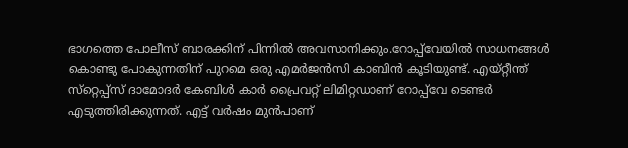ഭാഗത്തെ പോലീസ് ബാരക്കിന് പിന്നിൽ അവസാനിക്കും.റോപ്പ്‌വേയിൽ സാധനങ്ങൾ കൊണ്ടു പോകുന്നതിന് പുറമെ ഒരു എമർജൻസി കാബിൻ കൂടിയുണ്ട്. എയ്റ്റീന്ത് സ്‌റ്റെപ്പ്‌സ് ദാമോദർ കേബിൾ കാർ പ്രൈവറ്റ് ലിമിറ്റഡാണ് റോപ്പ്‌വേ ടെണ്ടർ എടുത്തിരിക്കുന്നത്. എട്ട് വർഷം മുൻപാണ്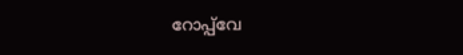റോപ്പ്‌വേ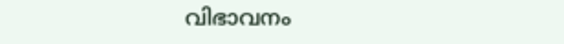വിഭാവനം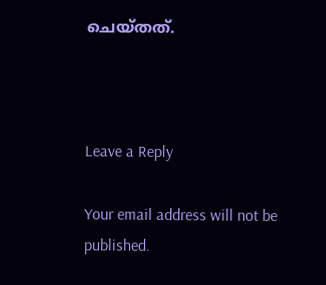ചെയ്തത്.



Leave a Reply

Your email address will not be published.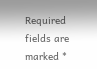Required fields are marked *